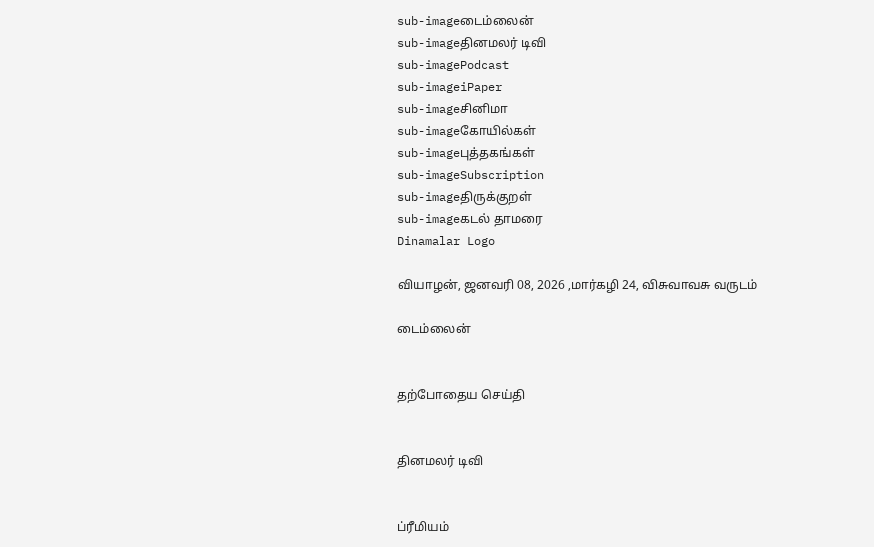sub-imageடைம்லைன்
sub-imageதினமலர் டிவி
sub-imagePodcast
sub-imageiPaper
sub-imageசினிமா
sub-imageகோயில்கள்
sub-imageபுத்தகங்கள்
sub-imageSubscription
sub-imageதிருக்குறள்
sub-imageகடல் தாமரை
Dinamalar Logo

வியாழன், ஜனவரி 08, 2026 ,மார்கழி 24, விசுவாவசு வருடம்

டைம்லைன்


தற்போதைய செய்தி


தினமலர் டிவி


ப்ரீமியம்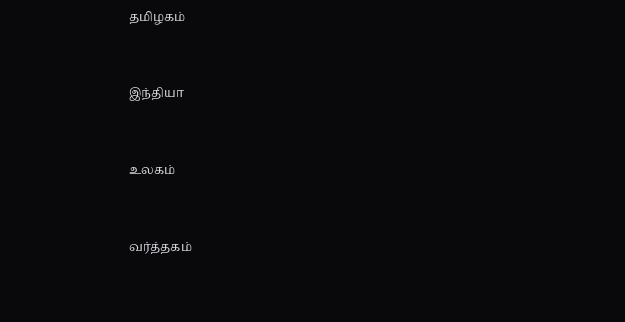தமிழகம்


இந்தியா


உலகம்


வர்த்தகம்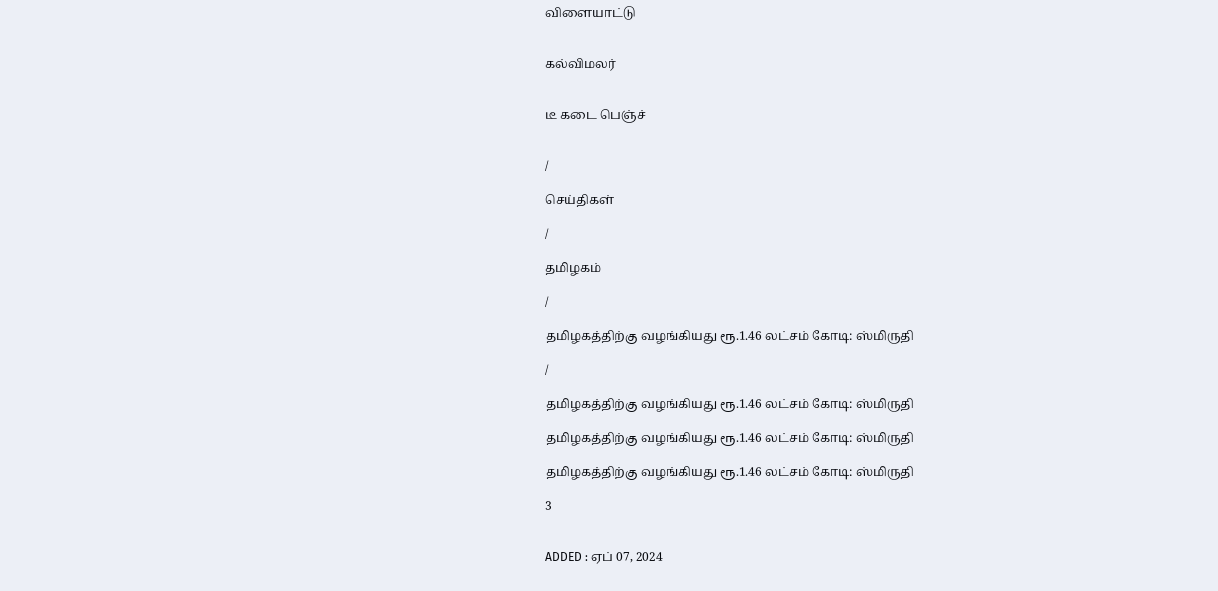விளையாட்டு


கல்விமலர்


டீ கடை பெஞ்ச்


/

செய்திகள்

/

தமிழகம்

/

தமிழகத்திற்கு வழங்கியது ரூ.1.46 லட்சம் கோடி: ஸ்மிருதி

/

தமிழகத்திற்கு வழங்கியது ரூ.1.46 லட்சம் கோடி: ஸ்மிருதி

தமிழகத்திற்கு வழங்கியது ரூ.1.46 லட்சம் கோடி: ஸ்மிருதி

தமிழகத்திற்கு வழங்கியது ரூ.1.46 லட்சம் கோடி: ஸ்மிருதி

3


ADDED : ஏப் 07, 2024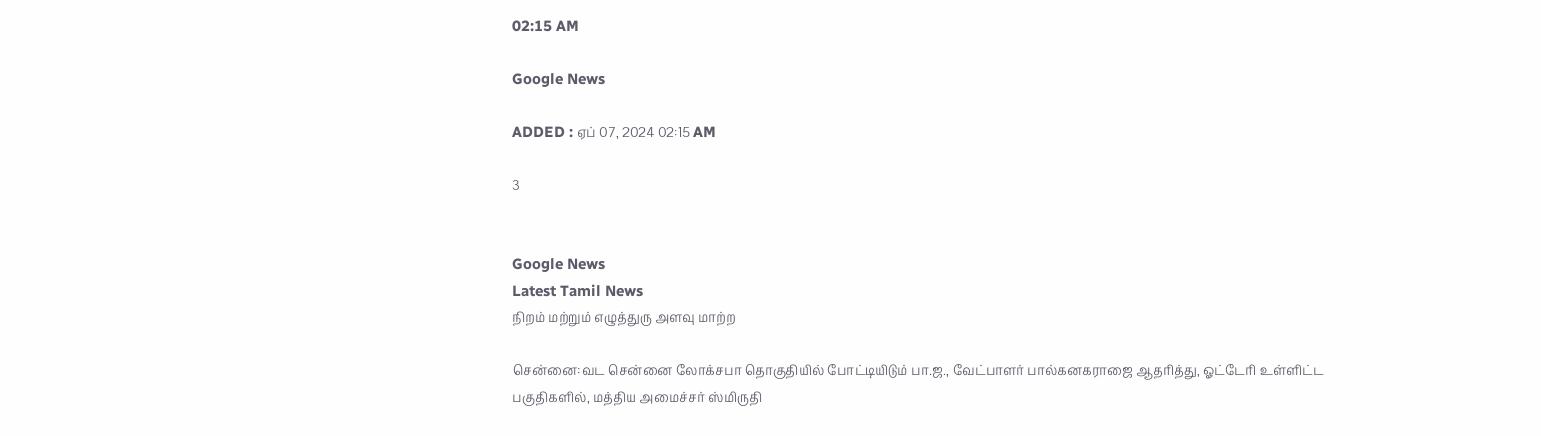02:15 AM

Google News

ADDED : ஏப் 07, 2024 02:15 AM

3


Google News
Latest Tamil News
நிறம் மற்றும் எழுத்துரு அளவு மாற்ற

சென்னை:வட சென்னை லோக்சபா தொகுதியில் போட்டியிடும் பா.ஜ., வேட்பாளர் பால்கனகராஜை ஆதரித்து, ஓட்டேரி உள்ளிட்ட பகுதிகளில், மத்திய அமைச்சர் ஸ்மிருதி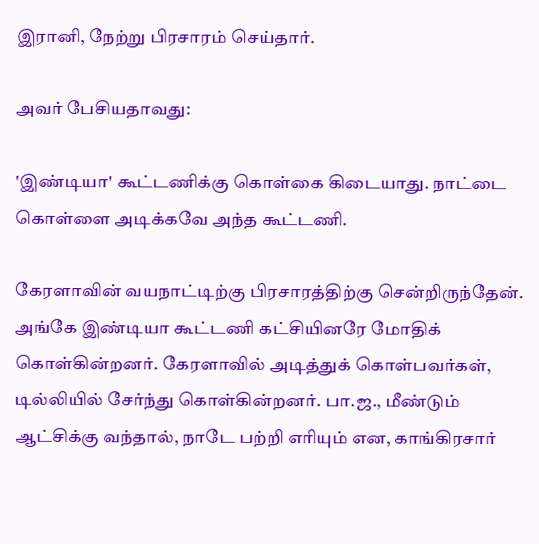இரானி, நேற்று பிரசாரம் செய்தார்.

அவர் பேசியதாவது:

'இண்டியா' கூட்டணிக்கு கொள்கை கிடையாது. நாட்டை கொள்ளை அடிக்கவே அந்த கூட்டணி.

கேரளாவின் வயநாட்டிற்கு பிரசாரத்திற்கு சென்றிருந்தேன். அங்கே இண்டியா கூட்டணி கட்சியினரே மோதிக் கொள்கின்றனர். கேரளாவில் அடித்துக் கொள்பவர்கள், டில்லியில் சேர்ந்து கொள்கின்றனர். பா.ஜ., மீண்டும் ஆட்சிக்கு வந்தால், நாடே பற்றி எரியும் என, காங்கிரசார்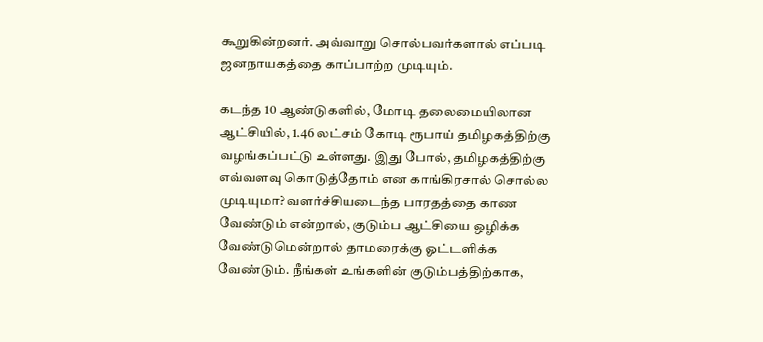கூறுகின்றனர். அவ்வாறு சொல்பவர்களால் எப்படி ஜனநாயகத்தை காப்பாற்ற முடியும்.

கடந்த 10 ஆண்டுகளில், மோடி தலைமையிலான ஆட்சியில், 1.46 லட்சம் கோடி ரூபாய் தமிழகத்திற்கு வழங்கப்பட்டு உள்ளது. இது போல், தமிழகத்திற்கு எவ்வளவு கொடுத்தோம் என காங்கிரசால் சொல்ல முடியுமா? வளர்ச்சியடைந்த பாரதத்தை காண வேண்டும் என்றால், குடும்ப ஆட்சியை ஒழிக்க வேண்டுமென்றால் தாமரைக்கு ஓட்டளிக்க வேண்டும். நீங்கள் உங்களின் குடும்பத்திற்காக,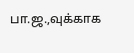பா.ஜ.,வுக்காக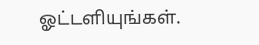ஓட்டளியுங்கள்.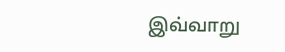இவ்வாறு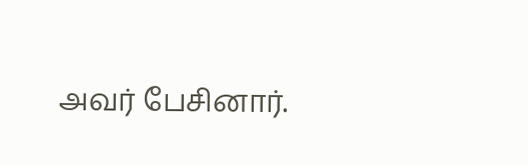அவர் பேசினார்.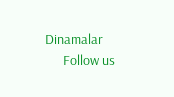Dinamalar
      Follow us